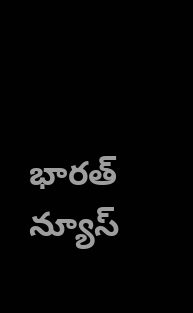భారత్ న్యూస్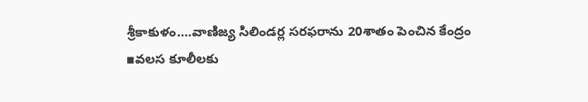శ్రీకాకుళం….వాణిజ్య సిలిండర్ల సరఫరాను 20శాతం పెంచిన కేంద్రం
▪వలస కూలీలకు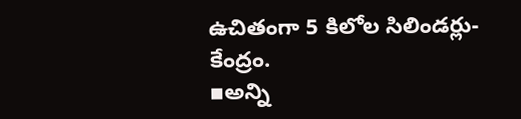ఉచితంగా 5 కిలోల సిలిండర్లు-కేంద్రం.
▪అన్ని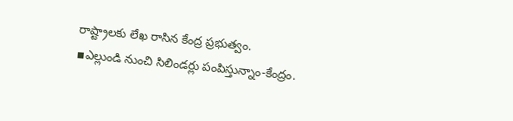రాష్ట్రాలకు లేఖ రాసిన కేంద్ర ప్రభుత్వం.
▪ఎల్లుండి నుంచి సిలిండర్లు పంపిస్తున్నాం-కేంద్రం.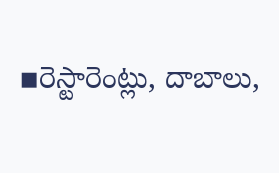▪రెస్టారెంట్లు, దాబాలు,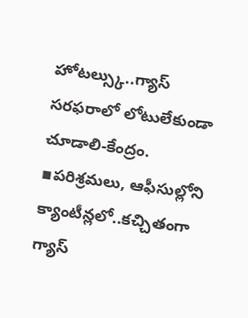హోటల్స్కు..గ్యాస్ సరఫరాలో లోటులేకుండా చూడాలి-కేంద్రం.
▪పరిశ్రమలు, ఆఫీసుల్లోని క్యాంటీన్లలో..కచ్చితంగా గ్యాస్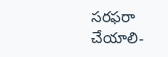సరఫరా చేయాలి-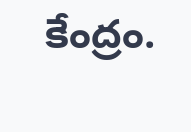కేంద్రం.